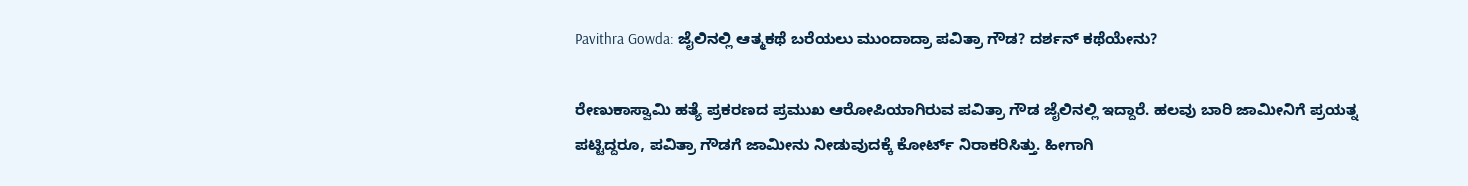Pavithra Gowda: ಜೈಲಿನಲ್ಲಿ ಆತ್ಮಕಥೆ ಬರೆಯಲು ಮುಂದಾದ್ರಾ ಪವಿತ್ರಾ ಗೌಡ? ದರ್ಶನ್ ಕಥೆಯೇನು?

ರೇಣುಕಾಸ್ವಾಮಿ ಹತ್ಯೆ ಪ್ರಕರಣದ ಪ್ರಮುಖ ಆರೋಪಿಯಾಗಿರುವ ಪವಿತ್ರಾ ಗೌಡ ಜೈಲಿನಲ್ಲಿ ಇದ್ದಾರೆ. ಹಲವು ಬಾರಿ ಜಾಮೀನಿಗೆ ಪ್ರಯತ್ನ ಪಟ್ಟಿದ್ದರೂ, ಪವಿತ್ರಾ ಗೌಡಗೆ ಜಾಮೀನು ನೀಡುವುದಕ್ಕೆ ಕೋರ್ಟ್ ನಿರಾಕರಿಸಿತ್ತು. ಹೀಗಾಗಿ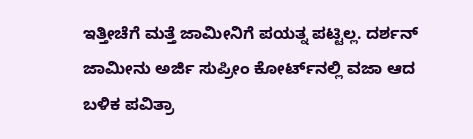ಇತ್ತೀಚೆಗೆ ಮತ್ತೆ ಜಾಮೀನಿಗೆ ಪಯತ್ನ ಪಟ್ಟಿಲ್ಲ. ದರ್ಶನ್ ಜಾಮೀನು ಅರ್ಜಿ ಸುಪ್ರೀಂ ಕೋರ್ಟ್‌ನಲ್ಲಿ ವಜಾ ಆದ ಬಳಿಕ ಪವಿತ್ರಾ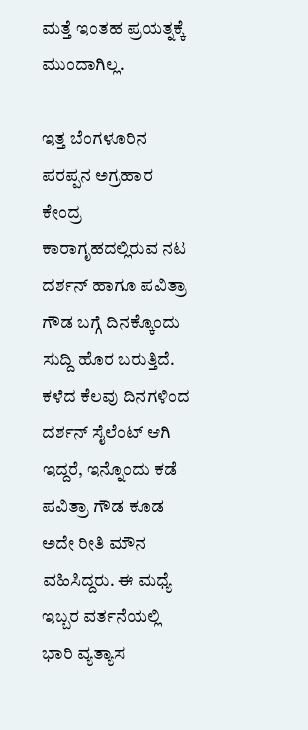ಮತ್ತೆ ಇಂತಹ ಪ್ರಯತ್ನಕ್ಕೆ ಮುಂದಾಗಿಲ್ಲ.

ಇತ್ತ ಬೆಂಗಳೂರಿನ ಪರಪ್ಪನ ಅಗ್ರಹಾರ ಕೇಂದ್ರ ಕಾರಾಗೃಹದಲ್ಲಿರುವ ನಟ ದರ್ಶನ್ ಹಾಗೂ ಪವಿತ್ರಾ ಗೌಡ ಬಗ್ಗೆ ದಿನಕ್ಕೊಂದು ಸುದ್ದಿ ಹೊರ ಬರುತ್ತಿದೆ. ಕಳೆದ ಕೆಲವು ದಿನಗಳಿಂದ ದರ್ಶನ್ ಸೈಲೆಂಟ್ ಆಗಿ ಇದ್ದರೆ, ಇನ್ನೊಂದು ಕಡೆ ಪವಿತ್ರಾ ಗೌಡ ಕೂಡ ಅದೇ ರೀತಿ ಮೌನ ವಹಿಸಿದ್ದರು. ಈ ಮಧ್ಯೆ ಇಬ್ಬರ ವರ್ತನೆಯಲ್ಲಿ ಭಾರಿ ವ್ಯತ್ಯಾಸ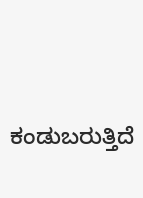ಕಂಡುಬರುತ್ತಿದೆ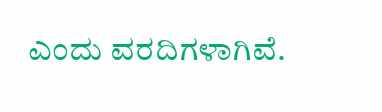ಎಂದು ವರದಿಗಳಾಗಿವೆ.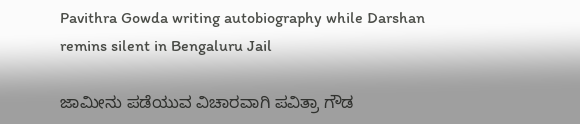Pavithra Gowda writing autobiography while Darshan remins silent in Bengaluru Jail

ಜಾಮೀನು ಪಡೆಯುವ ವಿಚಾರವಾಗಿ ಪವಿತ್ರಾ ಗೌಡ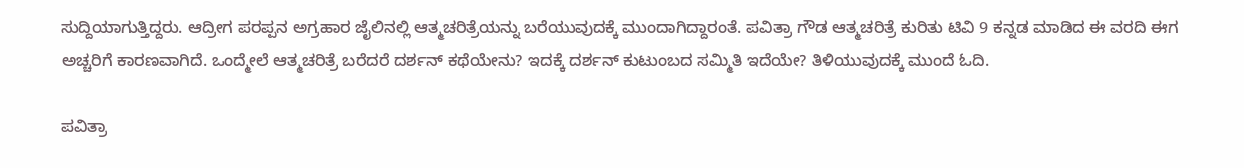ಸುದ್ದಿಯಾಗುತ್ತಿದ್ದರು. ಆದ್ರೀಗ ಪರಪ್ಪನ ಅಗ್ರಹಾರ ಜೈಲಿನಲ್ಲಿ ಆತ್ಮಚರಿತ್ರೆಯನ್ನು ಬರೆಯುವುದಕ್ಕೆ ಮುಂದಾಗಿದ್ದಾರಂತೆ. ಪವಿತ್ರಾ ಗೌಡ ಆತ್ಮಚರಿತ್ರೆ ಕುರಿತು ಟಿವಿ 9 ಕನ್ನಡ ಮಾಡಿದ ಈ ವರದಿ ಈಗ ಅಚ್ಚರಿಗೆ ಕಾರಣವಾಗಿದೆ. ಒಂದ್ಮೇಲೆ ಆತ್ಮಚರಿತ್ರೆ ಬರೆದರೆ ದರ್ಶನ್ ಕಥೆಯೇನು? ಇದಕ್ಕೆ ದರ್ಶನ್ ಕುಟುಂಬದ ಸಮ್ಮಿತಿ ಇದೆಯೇ? ತಿಳಿಯುವುದಕ್ಕೆ ಮುಂದೆ ಓದಿ.

ಪವಿತ್ರಾ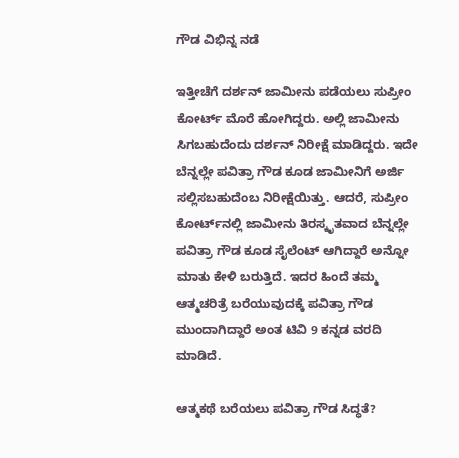ಗೌಡ ವಿಭಿನ್ನ ನಡೆ

ಇತ್ತೀಚೆಗೆ ದರ್ಶನ್ ಜಾಮೀನು ಪಡೆಯಲು ಸುಪ್ರೀಂ ಕೋರ್ಟ್ ಮೊರೆ ಹೋಗಿದ್ದರು. ಅಲ್ಲಿ ಜಾಮೀನು ಸಿಗಬಹುದೆಂದು ದರ್ಶನ್ ನಿರೀಕ್ಷೆ ಮಾಡಿದ್ದರು. ಇದೇ ಬೆನ್ನಲ್ಲೇ ಪವಿತ್ರಾ ಗೌಡ ಕೂಡ ಜಾಮೀನಿಗೆ ಅರ್ಜಿ ಸಲ್ಲಿಸಬಹುದೆಂಬ ನಿರೀಕ್ಷೆಯಿತ್ತು. ಆದರೆ, ಸುಪ್ರೀಂ ಕೋರ್ಟ್‌ನಲ್ಲಿ ಜಾಮೀನು ತಿರಸ್ಕೃತವಾದ ಬೆನ್ನಲ್ಲೇ ಪವಿತ್ರಾ ಗೌಡ ಕೂಡ ಸೈಲೆಂಟ್ ಆಗಿದ್ದಾರೆ ಅನ್ನೋ ಮಾತು ಕೇಳಿ ಬರುತ್ತಿದೆ. ಇದರ ಹಿಂದೆ ತಮ್ಮ ಆತ್ಮಚರಿತ್ರೆ ಬರೆಯುವುದಕ್ಕೆ ಪವಿತ್ರಾ ಗೌಡ ಮುಂದಾಗಿದ್ದಾರೆ ಅಂತ ಟಿವಿ 9 ಕನ್ನಡ ವರದಿ ಮಾಡಿದೆ.

ಆತ್ಮಕಥೆ ಬರೆಯಲು ಪವಿತ್ರಾ ಗೌಡ ಸಿದ್ಧತೆ?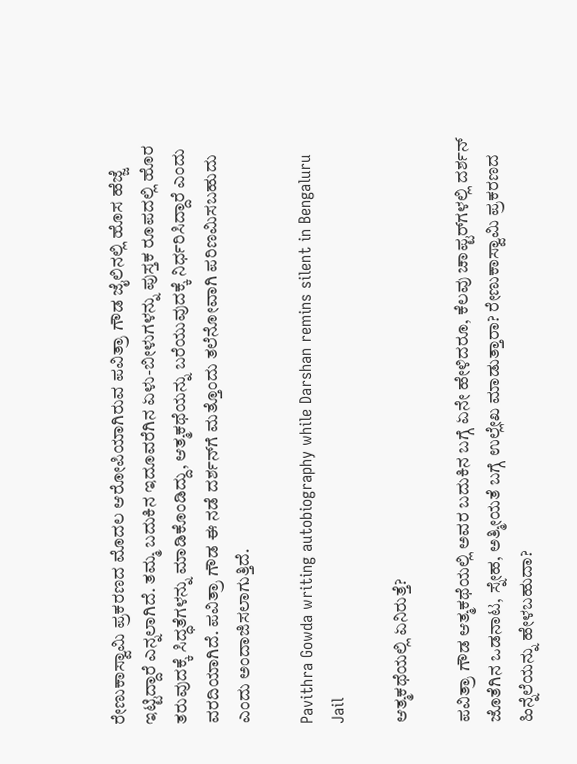ರೇಣುಕಾಸ್ವಾಮಿ ಪ್ರಕರಣದ ಮೊದಲ ಆರೋಪಿಯಾಗಿರುವ ಪವಿತ್ರಾ ಗೌಡ ಜೈಲಿನಲ್ಲಿ ಹೊಸ ಹೆಜ್ಜೆ ಇಟ್ಟಿದ್ದಾರೆ ಎನ್ನಲಾಗಿದೆ. ತಮ್ಮ ಬದುಕಿನ ಇದೂವರೆಗಿನ ಏಳು-ಬೀಳುಗಳನ್ನು ಪುಸ್ತಕ ರೂಪದಲ್ಲಿ ಹೊರ ತರುವುದಕ್ಕೆ ಸಿದ್ಧತೆಗಳನ್ನು ಮಾಡಿಕೊಂಡಿದ್ದು, ಆತ್ಮಕಥೆಯನ್ನು ಬರೆಯುವುದಕ್ಕೆ ನಿರ್ಧರಿಸಿದ್ದಾರೆ ಎಂದು ವರದಿಯಾಗಿದೆ. ಪವಿತ್ರಾ ಗೌಡ ಈ ನಡೆ ದರ್ಶನ್‌ಗೆ ಮತ್ತೊಂದು ತಲೆನೋವಾಗಿ ಪರಿಣಮಿಸಬಹುದು ಎಂದು ಅಂದಾಜಿಸಲಾಗುತ್ತಿದೆ.

Pavithra Gowda writing autobiography while Darshan remins silent in Bengaluru Jail

ಆತ್ಮಕಥೆಯಲ್ಲಿ ಏನಿರುತ್ತೆ?

ಪವಿತ್ರಾ ಗೌಡ ಆತ್ಮಕಥೆಯಲ್ಲಿ ಅವರ ಬದುಕಿನ ಬಗ್ಗೆ ಏನೇ ಹೇಳಿದರೂ, ಕೆಲವು ಚಾಪ್ಟರ್‌ಗಳಲ್ಲಿ ದರ್ಶನ್ ಜೊತೆಗಿನ ಒಡನಾಟ, ಸ್ನೇಹ, ಅತ್ಮೀಯತೆ ಬಗ್ಗೆ ಉಲ್ಲೇಖ ಮಾಡುತ್ತಾರಾ? ರೇಣುಕಾಸ್ವಾಮಿ ಪ್ರಕರಣದ ಹಿನ್ನೆಲೆಯನ್ನು ಹೇಳಬಹುದಾ?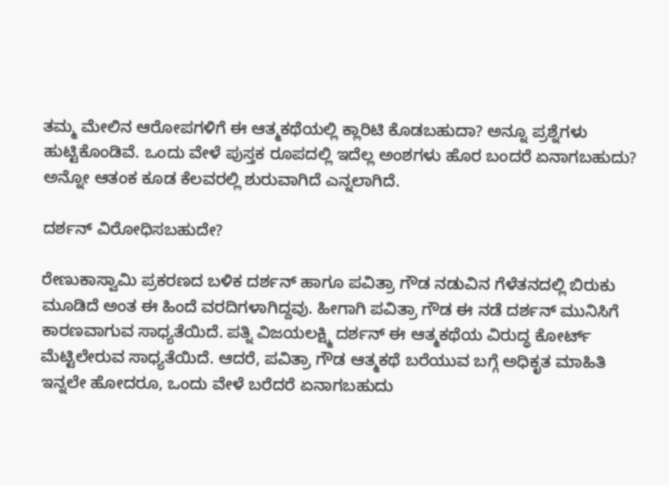ತಮ್ಮ ಮೇಲಿನ ಆರೋಪಗಳಿಗೆ ಈ ಆತ್ಮಕಥೆಯಲ್ಲಿ ಕ್ಲಾರಿಟಿ ಕೊಡಬಹುದಾ? ಅನ್ನೂ ಪ್ರಶ್ನೆಗಳು ಹುಟ್ಟಿಕೊಂಡಿವೆ. ಒಂದು ವೇಳೆ ಪುಸ್ತಕ ರೂಪದಲ್ಲಿ ಇದೆಲ್ಲ ಅಂಶಗಳು ಹೊರ ಬಂದರೆ ಏನಾಗಬಹುದು? ಅನ್ನೋ ಆತಂಕ ಕೂಡ ಕೆಲವರಲ್ಲಿ ಶುರುವಾಗಿದೆ ಎನ್ನಲಾಗಿದೆ.

ದರ್ಶನ್ ವಿರೋಧಿಸಬಹುದೇ?

ರೇಣುಕಾಸ್ವಾಮಿ ಪ್ರಕರಣದ ಬಳಿಕ ದರ್ಶನ್ ಹಾಗೂ ಪವಿತ್ರಾ ಗೌಡ ನಡುವಿನ ಗೆಳೆತನದಲ್ಲಿ ಬಿರುಕು ಮೂಡಿದೆ ಅಂತ ಈ ಹಿಂದೆ ವರದಿಗಳಾಗಿದ್ದವು. ಹೀಗಾಗಿ ಪವಿತ್ರಾ ಗೌಡ ಈ ನಡೆ ದರ್ಶನ್ ಮುನಿಸಿಗೆ ಕಾರಣವಾಗುವ ಸಾಧ್ಯತೆಯಿದೆ. ಪತ್ನಿ ವಿಜಯಲಕ್ಷ್ಮಿ ದರ್ಶನ್ ಈ ಆತ್ಮಕಥೆಯ ವಿರುದ್ಧ ಕೋರ್ಟ್ ಮೆಟ್ಟಿಲೇರುವ ಸಾಧ್ಯತೆಯಿದೆ. ಆದರೆ, ಪವಿತ್ರಾ ಗೌಡ ಆತ್ಮಕಥೆ ಬರೆಯುವ ಬಗ್ಗೆ ಅಧಿಕೃತ ಮಾಹಿತಿ ಇನ್ನಲೇ ಹೋದರೂ, ಒಂದು ವೇಳೆ ಬರೆದರೆ ಏನಾಗಬಹುದು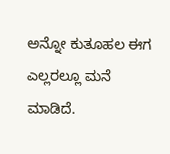ಅನ್ನೋ ಕುತೂಹಲ ಈಗ ಎಲ್ಲರಲ್ಲೂ ಮನೆ ಮಾಡಿದೆ.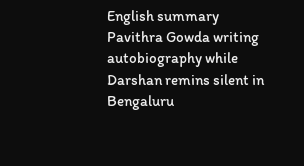English summary
Pavithra Gowda writing autobiography while Darshan remins silent in Bengaluru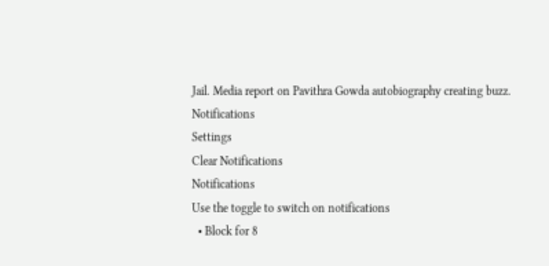Jail. Media report on Pavithra Gowda autobiography creating buzz.
Notifications
Settings
Clear Notifications
Notifications
Use the toggle to switch on notifications
  • Block for 8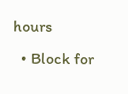hours
  • Block for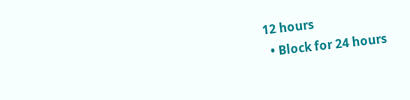12 hours
  • Block for 24 hours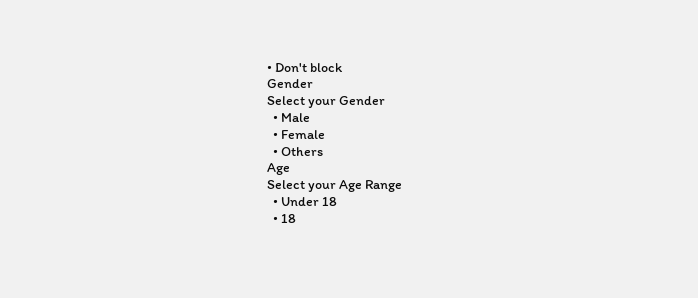• Don't block
Gender
Select your Gender
  • Male
  • Female
  • Others
Age
Select your Age Range
  • Under 18
  • 18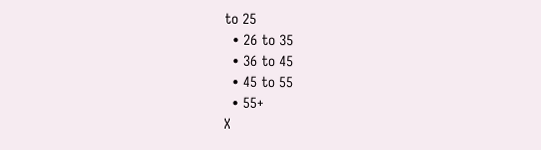to 25
  • 26 to 35
  • 36 to 45
  • 45 to 55
  • 55+
X